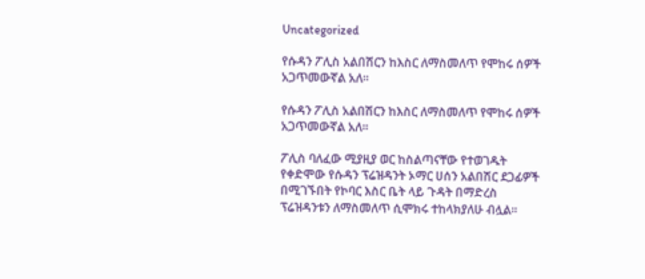Uncategorized

የሱዳን ፖሊስ አልበሽርን ከእስር ለማስመለጥ የሞከሩ ሰዎች  አጋጥመውኛል አለ፡፡

የሱዳን ፖሊስ አልበሽርን ከእስር ለማስመለጥ የሞከሩ ሰዎች  አጋጥመውኛል አለ፡፡

ፖሊስ ባለፈው ሚያዚያ ወር ከስልጣናቸው የተወገዱት የቀድሞው የሱዳን ፕሬዝዳንት ኦማር ሀሰን አልበሽር ደጋፊዎች በሚገኙበት የኮባር እስር ቤት ላይ ጉዳት በማድረስ ፕሬዝዳንቱን ለማስመለጥ ሲሞክሩ ተከላክያለሁ ብሏል፡፡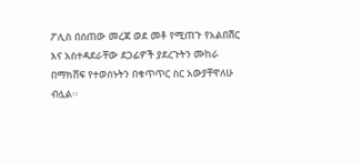ፖሊስ በሰጠው መረጃ ወደ መቶ የሚጠጉ የአልበሽር እና አስተዳደራቸው ደጋፊዎች ያደረጉትን ሙከራ በማክሸፍ የተወሰኑትን በቁጥጥር ስር አውያቸዋለሁ ብሏል፡፡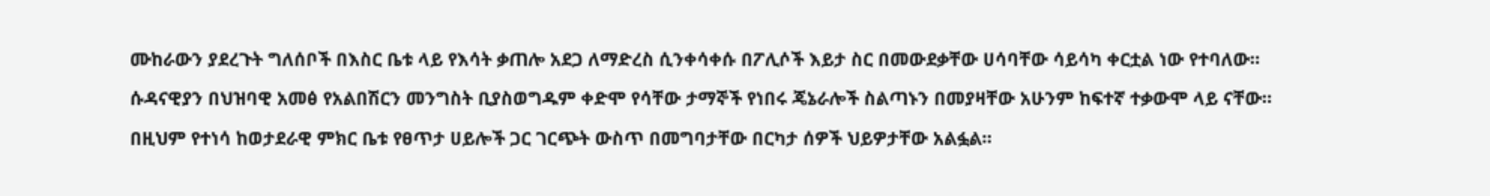ሙከራውን ያደረጉት ግለሰቦች በእስር ቤቱ ላይ የእሳት ቃጠሎ አደጋ ለማድረስ ሲንቀሳቀሱ በፖሊሶች እይታ ስር በመውደቃቸው ሀሳባቸው ሳይሳካ ቀርቷል ነው የተባለው፡፡

ሱዳናዊያን በህዝባዊ አመፅ የአልበሽርን መንግስት ቢያስወግዱም ቀድሞ የሳቸው ታማኞች የነበሩ ጄኔራሎች ስልጣኑን በመያዛቸው አሁንም ከፍተኛ ተቃውሞ ላይ ናቸው፡፡

በዚህም የተነሳ ከወታደራዊ ምክር ቤቱ የፀጥታ ሀይሎች ጋር ገርጭት ውስጥ በመግባታቸው በርካታ ሰዎች ህይዎታቸው አልፏል፡፡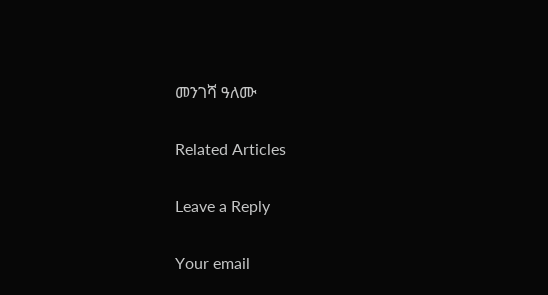መንገሻ ዓለሙ

Related Articles

Leave a Reply

Your email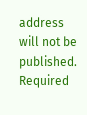address will not be published. Required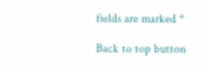fields are marked *

Back to top button